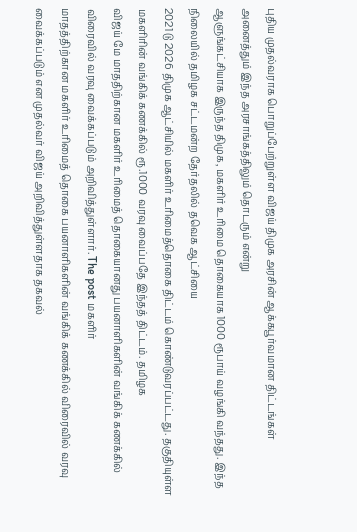புதிய முதல்வராக பொறுப்பேற்றுள்ள விஜய் திமுக அரசின் ஆக்கபூர்வமான திட்டங்கள் அனைத்தும் இந்த அரசாங்கத்திலும் தொடரும் என்று
ஆளுங்கட்சியாக இருந்த திமுக, மகளிர் உரிமை தொகையாக 1000 ரூபாய் வழங்கி வந்தது. இந்த நிலையில் தமிழக சட்டமன்ற தேர்தலில் தவெக ஆட்சியை
2021 டு 2026 திமுக ஆட்சியில் மகளிர் உரிமைத்தொகை திட்டம் கொண்டுவரப்பட்டது. தகுதியுள்ள மகளிரின் வங்கிக் கணக்கில் ரூ.1000 வரவு வைப்பதே இந்தத் திட்டம். தமிழக
விஜய் மே மாததிற்கான மகளிர் உரிமைத் தொகையானது பயனாளிகளின் வங்கிக் கணக்கில் விரைவில் வரவு வைக்கப்படும் அறிவித்துள்ளார். The post மகளிர்
மாதத்திற்கான மகளிர் உரிமைத் தொகை பயனாளிகளின் வங்கிக் கணக்கில் விரைவில் வரவு வைக்கப்படும் என முதல்வர் விஜய் அறிவித்துள்ளதாக தகவல்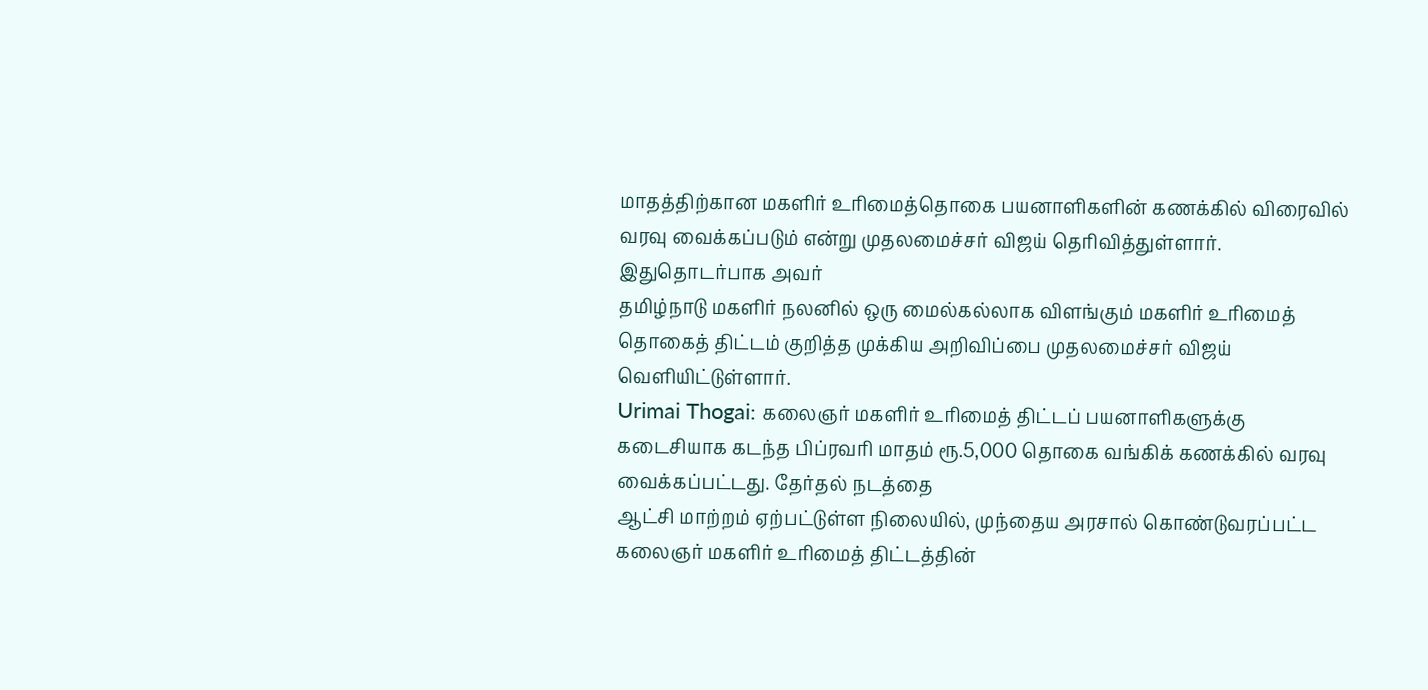மாதத்திற்கான மகளிர் உரிமைத்தொகை பயனாளிகளின் கணக்கில் விரைவில் வரவு வைக்கப்படும் என்று முதலமைச்சர் விஜய் தெரிவித்துள்ளார். இதுதொடர்பாக அவர்
தமிழ்நாடு மகளிர் நலனில் ஒரு மைல்கல்லாக விளங்கும் மகளிர் உரிமைத் தொகைத் திட்டம் குறித்த முக்கிய அறிவிப்பை முதலமைச்சர் விஜய் வெளியிட்டுள்ளார்.
Urimai Thogai: கலைஞர் மகளிர் உரிமைத் திட்டப் பயனாளிகளுக்கு கடைசியாக கடந்த பிப்ரவரி மாதம் ரூ.5,000 தொகை வங்கிக் கணக்கில் வரவு வைக்கப்பட்டது. தேர்தல் நடத்தை
ஆட்சி மாற்றம் ஏற்பட்டுள்ள நிலையில், முந்தைய அரசால் கொண்டுவரப்பட்ட கலைஞர் மகளிர் உரிமைத் திட்டத்தின்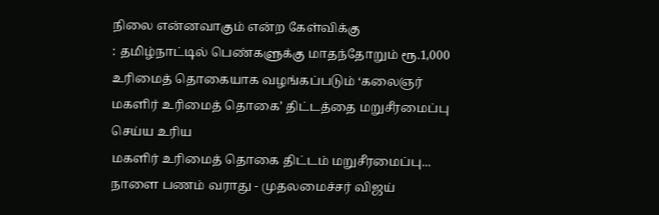நிலை என்னவாகும் என்ற கேள்விக்கு
: தமிழ்நாட்டில் பெண்களுக்கு மாதந்தோறும் ரூ.1,000 உரிமைத் தொகையாக வழங்கப்படும் ‘கலைஞர் மகளிர் உரிமைத் தொகை’ திட்டத்தை மறுசீரமைப்பு செய்ய உரிய
மகளிர் உரிமைத் தொகை திட்டம் மறுசீரமைப்பு... நாளை பணம் வராது - முதலமைச்சர் விஜய்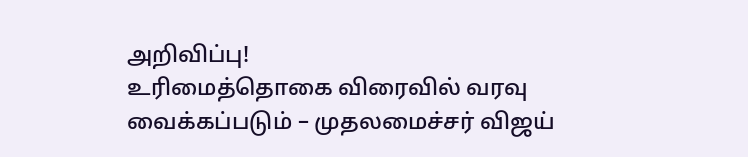அறிவிப்பு!
உரிமைத்தொகை விரைவில் வரவு வைக்கப்படும் – முதலமைச்சர் விஜய்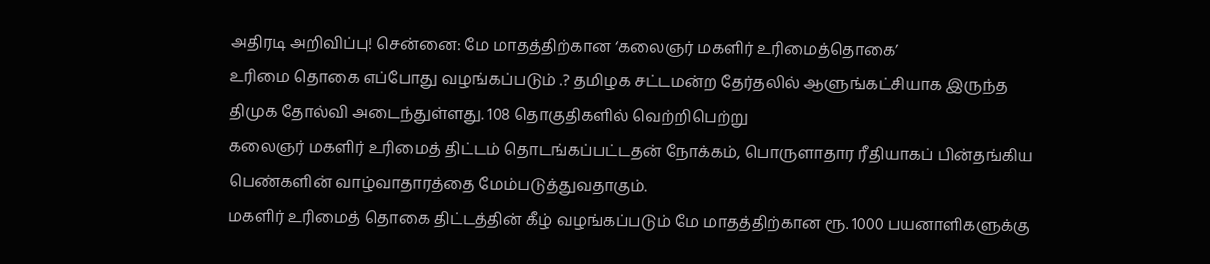அதிரடி அறிவிப்பு! சென்னை: மே மாதத்திற்கான ‘கலைஞர் மகளிர் உரிமைத்தொகை’
உரிமை தொகை எப்போது வழங்கப்படும் .? தமிழக சட்டமன்ற தேர்தலில் ஆளுங்கட்சியாக இருந்த திமுக தோல்வி அடைந்துள்ளது. 108 தொகுதிகளில் வெற்றிபெற்று
கலைஞர் மகளிர் உரிமைத் திட்டம் தொடங்கப்பட்டதன் நோக்கம், பொருளாதார ரீதியாகப் பின்தங்கிய பெண்களின் வாழ்வாதாரத்தை மேம்படுத்துவதாகும்.
மகளிர் உரிமைத் தொகை திட்டத்தின் கீழ் வழங்கப்படும் மே மாதத்திற்கான ரூ. 1000 பயனாளிகளுக்கு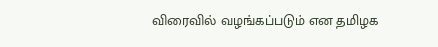விரைவில் வழங்கப்படும் என தமிழக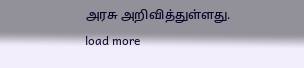அரசு அறிவித்துள்ளது.
load more